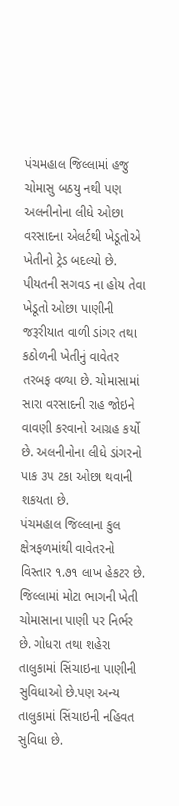પંચમહાલ જિલ્લામાં હજુ ચોમાસુ બઠયુ નથી પણ અલનીનોના લીધે ઓછા વરસાદના એલર્ટથી ખેડૂતોએ ખેતીનો ટ્રેડ બદલ્યો છે. પીયતની સગવડ ના હોય તેવા ખેડૂતો ઓછા પાણીની જરૂરીયાત વાળી ડાંગર તથા કઠોળની ખેતીનું વાવેતર તરબફ વળ્યા છે. ચોમાસામાં સારા વરસાદની રાહ જોઇને વાવણી કરવાનો આગ્રહ કર્યો છે. અલનીનોના લીધે ડાંગરનો પાક ૩૫ ટકા ઓછા થવાની શકયતા છે.
પંચમહાલ જિલ્લાના કુલ ક્ષેત્રફળમાંથી વાવેતરનો વિસ્તાર ૧.૭૧ લાખ હેકટર છે. જિલ્લામાં મોટા ભાગની ખેતી ચોમાસાના પાણી પર નિર્ભર છે. ગોધરા તથા શહેરા તાલુકામાં સિંચાઇના પાણીની સુવિધાઓ છે.પણ અન્ય તાલુકામાં સિંચાઇની નહિવત સુવિધા છે.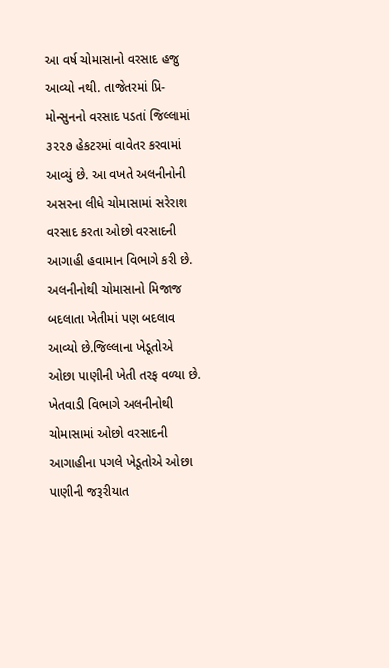આ વર્ષ ચોમાસાનો વરસાદ હજુ આવ્યો નથી. તાજેતરમાં પ્રિ-મોન્સુનનો વરસાદ પડતાં જિલ્લામાં ૩૨૨૭ હેકટરમાં વાવેતર કરવામાં આવ્યું છે. આ વખતે અલનીનોની અસરના લીધે ચોમાસામાં સરેરાશ વરસાદ કરતા ઓછો વરસાદની આગાહી હવામાન વિભાગે કરી છે. અલનીનોથી ચોમાસાનો મિજાજ બદલાતા ખેતીમાં પણ બદલાવ આવ્યો છે.જિલ્લાના ખેડૂતોએ ઓછા પાણીની ખેતી તરફ વળ્યા છે. ખેતવાડી વિભાગે અલનીનોથી ચોમાસામાં ઓછો વરસાદની આગાહીના પગલે ખેડૂતોએ ઓછા પાણીની જરૂરીયાત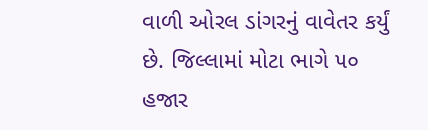વાળી ઓરલ ડાંગરનું વાવેતર કર્યું છે. જિલ્લામાં મોટા ભાગે ૫૦ હજાર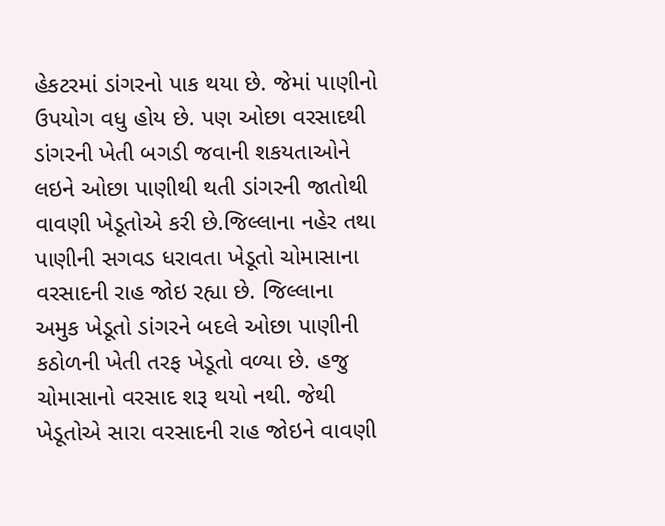હેકટરમાં ડાંગરનો પાક થયા છે. જેમાં પાણીનો ઉપયોગ વધુ હોય છે. પણ ઓછા વરસાદથી ડાંગરની ખેતી બગડી જવાની શકયતાઓને લઇને ઓછા પાણીથી થતી ડાંગરની જાતોથી વાવણી ખેડૂતોએ કરી છે.જિલ્લાના નહેર તથા પાણીની સગવડ ધરાવતા ખેડૂતો ચોમાસાના વરસાદની રાહ જોઇ રહ્યા છે. જિલ્લાના અમુક ખેડૂતો ડાંગરને બદલે ઓછા પાણીની કઠોળની ખેતી તરફ ખેડૂતો વળ્યા છે. હજુ ચોમાસાનો વરસાદ શરૂ થયો નથી. જેથી ખેડૂતોએ સારા વરસાદની રાહ જોઇને વાવણી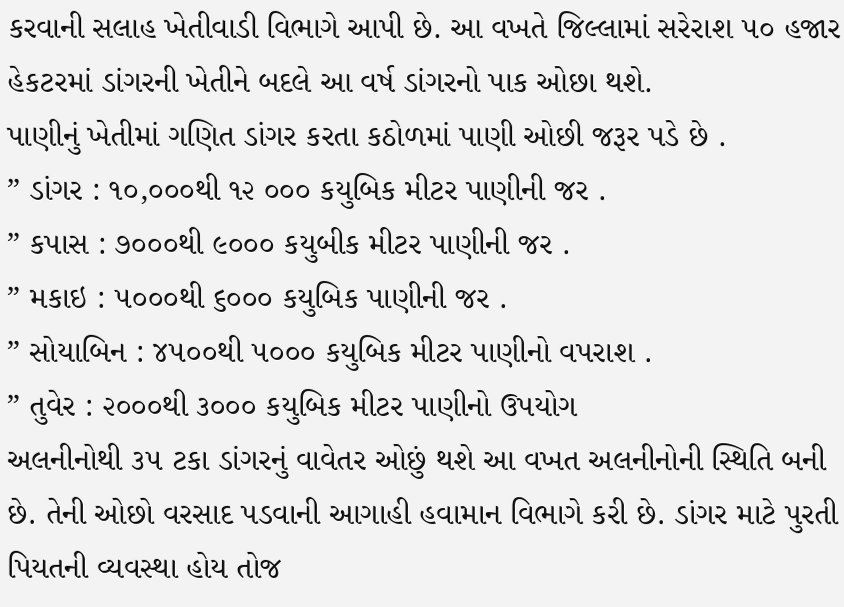કરવાની સલાહ ખેતીવાડી વિભાગે આપી છે. આ વખતે જિલ્લામાં સરેરાશ ૫૦ હજાર હેકટરમાં ડાંગરની ખેતીને બદલે આ વર્ષ ડાંગરનો પાક ઓછા થશે.
પાણીનું ખેતીમાં ગણિત ડાંગર કરતા કઠોળમાં પાણી ઓછી જરૂર પડે છે .
” ડાંગર : ૧૦,૦૦૦થી ૧૨ ૦૦૦ કયુબિક મીટર પાણીની જર .
” કપાસ : ૭૦૦૦થી ૯૦૦૦ કયુબીક મીટર પાણીની જર .
” મકાઇ : ૫૦૦૦થી ૬૦૦૦ કયુબિક પાણીની જર .
” સોયાબિન : ૪૫૦૦થી ૫૦૦૦ કયુબિક મીટર પાણીનો વપરાશ .
” તુવેર : ૨૦૦૦થી ૩૦૦૦ કયુબિક મીટર પાણીનો ઉપયોગ
અલનીનોથી ૩૫ ટકા ડાંગરનું વાવેતર ઓછું થશે આ વખત અલનીનોની સ્થિતિ બની છે. તેની ઓછો વરસાદ પડવાની આગાહી હવામાન વિભાગે કરી છે. ડાંગર માટે પુરતી પિયતની વ્યવસ્થા હોય તોજ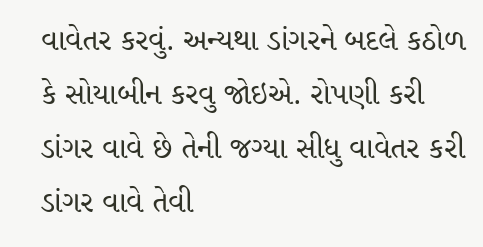વાવેતર કરવું. અન્યથા ડાંગરને બદલે કઠોળ કે સોયાબીન કરવુ જોઇએ. રોપણી કરી ડાંગર વાવે છે તેની જગ્યા સીધુ વાવેતર કરી ડાંગર વાવે તેવી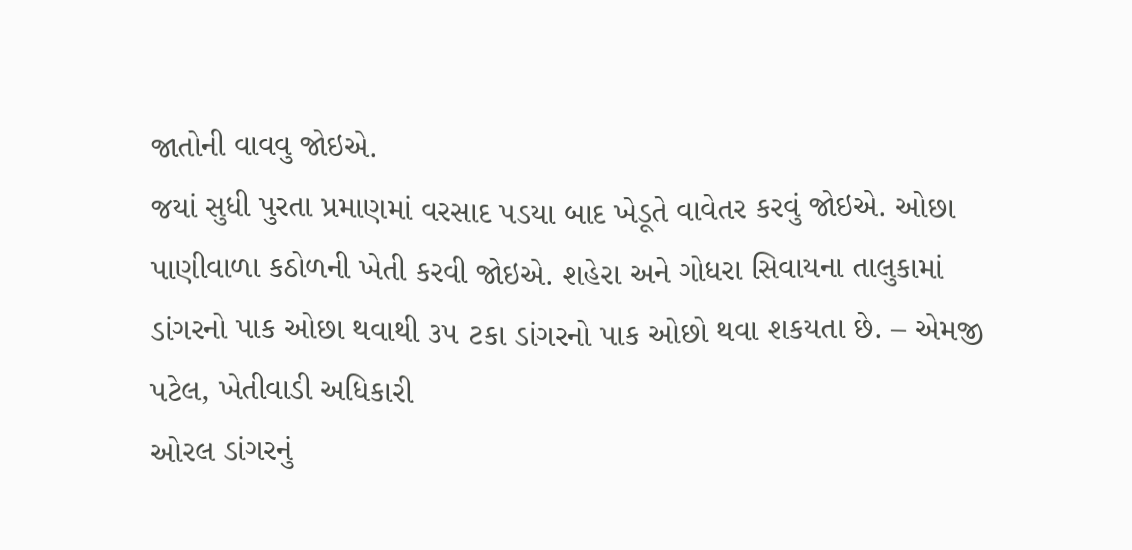જાતોની વાવવુ જોઇએ.
જયાં સુધી પુરતા પ્રમાણમાં વરસાદ પડયા બાદ ખેડૂતે વાવેતર કરવું જોઇએ. ઓછા પાણીવાળા કઠોળની ખેતી કરવી જોઇએ. શહેરા અને ગોધરા સિવાયના તાલુકામાં ડાંગરનો પાક ઓછા થવાથી ૩૫ ટકા ડાંગરનો પાક ઓછો થવા શકયતા છે. – એમજી પટેલ, ખેતીવાડી અધિકારી
ઓરલ ડાંગરનું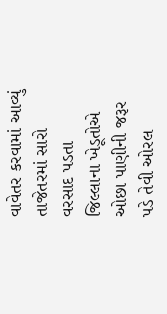વાવેતર કરવામાં આવ્યું તાજેતરમાં સારો વરસાદ પડતા જિલ્લાના ખેડૂતોએ ઓછા પાણીની જરૂર પડે તેવી ઓરલ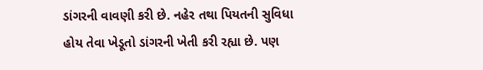ડાંગરની વાવણી કરી છે. નહેર તથા પિયતની સુવિધા હોય તેવા ખેડૂતો ડાંગરની ખેતી કરી રહ્યા છે. પણ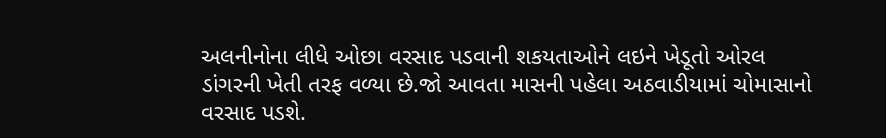અલનીનોના લીધે ઓછા વરસાદ પડવાની શકયતાઓને લઇને ખેડૂતો ઓરલ ડાંગરની ખેતી તરફ વળ્યા છે.જો આવતા માસની પહેલા અઠવાડીયામાં ચોમાસાનો વરસાદ પડશે.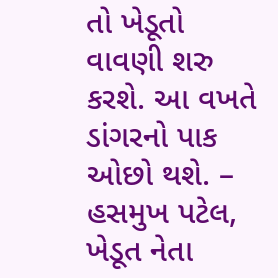તો ખેડૂતો વાવણી શરુ કરશે. આ વખતે ડાંગરનો પાક ઓછો થશે. – હસમુખ પટેલ, ખેડૂત નેતા